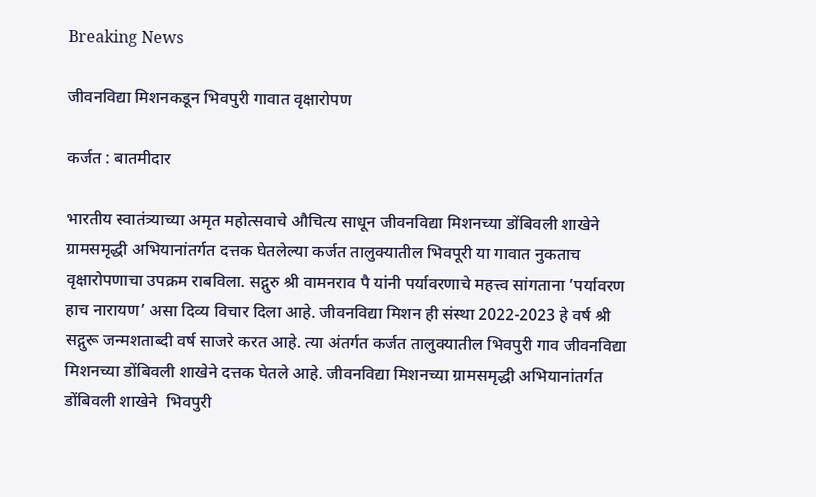Breaking News

जीवनविद्या मिशनकडून भिवपुरी गावात वृक्षारोपण

कर्जत : बातमीदार

भारतीय स्वातंत्र्याच्या अमृत महोत्सवाचे औचित्य साधून जीवनविद्या मिशनच्या डोंबिवली शाखेने ग्रामसमृद्धी अभियानांतर्गत दत्तक घेतलेल्या कर्जत तालुक्यातील भिवपूरी या गावात नुकताच वृक्षारोपणाचा उपक्रम राबविला. सद्गुरु श्री वामनराव पै यांनी पर्यावरणाचे महत्त्व सांगताना ’पर्यावरण हाच नारायण’ असा दिव्य विचार दिला आहे. जीवनविद्या मिशन ही संस्था 2022-2023 हे वर्ष श्री सद्गुरू जन्मशताब्दी वर्ष साजरे करत आहे. त्या अंतर्गत कर्जत तालुक्यातील भिवपुरी गाव जीवनविद्या मिशनच्या डोंबिवली शाखेने दत्तक घेतले आहे. जीवनविद्या मिशनच्या ग्रामसमृद्धी अभियानांतर्गत डोंबिवली शाखेने  भिवपुरी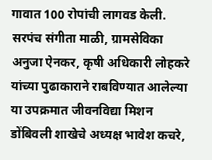गावात 100 रोपांची लागवड केली. सरपंच संगीता माळी, ग्रामसेविका अनुजा ऐनकर, कृषी अधिकारी लोहकरे यांच्या पुढाकाराने राबविण्यात आलेल्या या उपक्रमात जीवनविद्या मिशन डोंबिवली शाखेचे अध्यक्ष भावेश कचरे,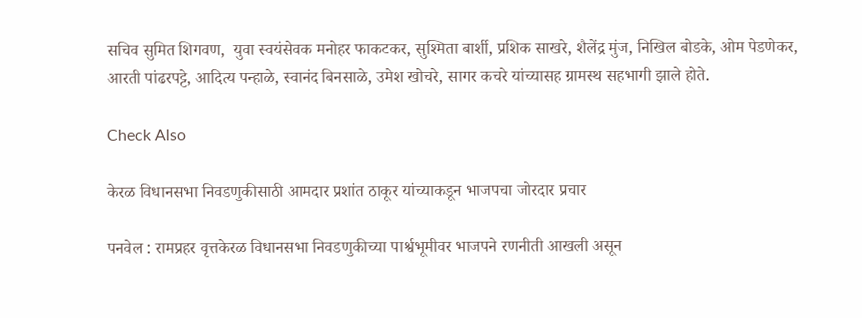सचिव सुमित शिगवण,  युवा स्वयंसेवक मनोहर फाकटकर, सुश्मिता बार्शी, प्रशिक साखरे, शैलेंद्र मुंज, निखिल बोडके, ओम पेडणेकर, आरती पांढरपट्टे, आदित्य पन्हाळे, स्वानंद बिनसाळे, उमेश खोचरे, सागर कचरे यांच्यासह ग्रामस्थ सहभागी झाले होते.

Check Also

केरळ विधानसभा निवडणुकीसाठी आमदार प्रशांत ठाकूर यांच्याकडून भाजपचा जोरदार प्रचार

पनवेल : रामप्रहर वृत्तकेरळ विधानसभा निवडणुकीच्या पार्श्वभूमीवर भाजपने रणनीती आखली असून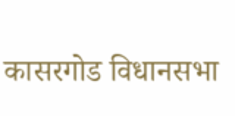कासरगोड विधानसभा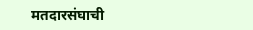मतदारसंघाची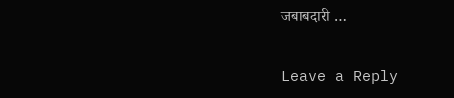जबाबदारी …

Leave a Reply